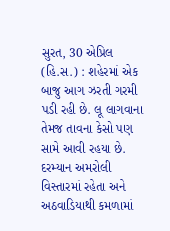સુરત, 30 એપ્રિલ (હિ.સ.) : શહેરમાં એક બાજુ આગ ઝરતી ગરમી પડી રહી છે. લૂ લાગવાના તેમજ તાવના કેસો પણ સામે આવી રહયા છે. દરમ્યાન અમરોલી વિસ્તારમાં રહેતા અને અઠવાડિયાથી કમળામાં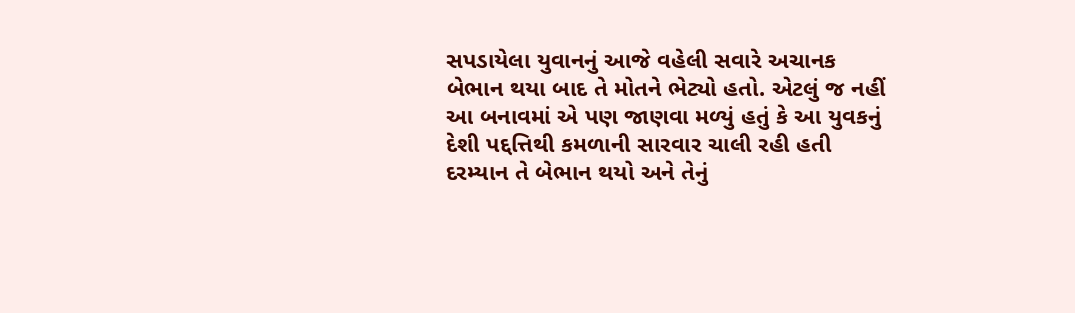સપડાયેલા યુવાનનું આજે વહેલી સવારે અચાનક બેભાન થયા બાદ તે મોતને ભેટ્યો હતો. એટલું જ નહીં આ બનાવમાં એ પણ જાણવા મળ્યું હતું કે આ યુવકનું દેશી પદ્દત્તિથી કમળાની સારવાર ચાલી રહી હતી દરમ્યાન તે બેભાન થયો અને તેનું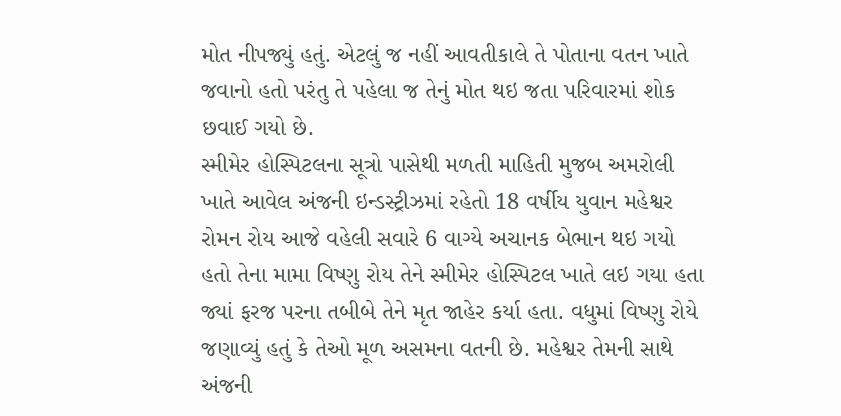મોત નીપજ્યું હતું. એટલું જ નહીં આવતીકાલે તે પોતાના વતન ખાતે જવાનો હતો પરંતુ તે પહેલા જ તેનું મોત થઇ જતા પરિવારમાં શોક છવાઈ ગયો છે.
સ્મીમેર હોસ્પિટલના સૂત્રો પાસેથી મળતી માહિતી મુજબ અમરોલી ખાતે આવેલ અંજની ઇન્ડસ્ટ્રીઝમાં રહેતો 18 વર્ષીય યુવાન મહેશ્વર રોમન રોય આજે વહેલી સવારે 6 વાગ્યે અચાનક બેભાન થઇ ગયો હતો તેના મામા વિષ્ણુ રોય તેને સ્મીમેર હોસ્પિટલ ખાતે લઇ ગયા હતા જ્યાં ફરજ પરના તબીબે તેને મૃત જાહેર કર્યા હતા. વધુમાં વિષ્ણુ રોયે જણાવ્યું હતું કે તેઓ મૂળ અસમના વતની છે. મહેશ્વર તેમની સાથે અંજની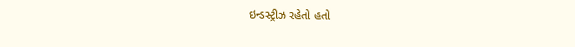ઇન્ડસ્ટ્રીઝ રહેતો હતો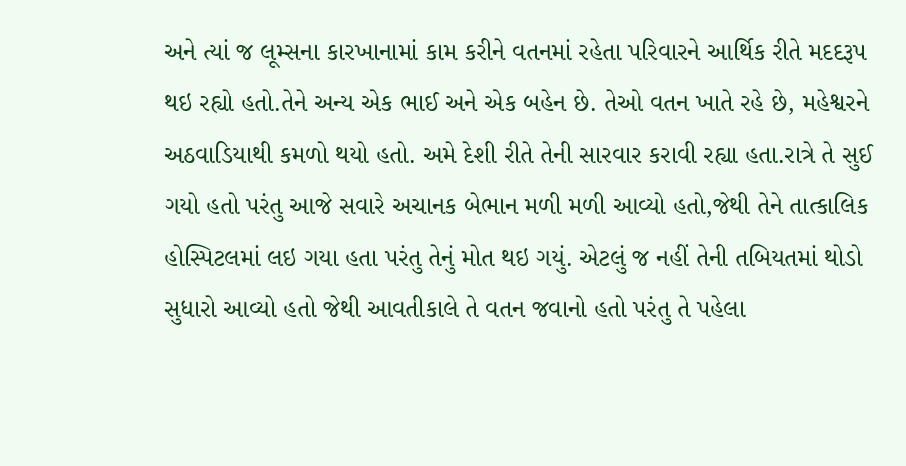અને ત્યાં જ લૂમ્સના કારખાનામાં કામ કરીને વતનમાં રહેતા પરિવારને આર્થિક રીતે મદદરૂપ થઇ રહ્યો હતો.તેને અન્ય એક ભાઈ અને એક બહેન છે. તેઓ વતન ખાતે રહે છે, મહેશ્વરને અઠવાડિયાથી કમળો થયો હતો. અમે દેશી રીતે તેની સારવાર કરાવી રહ્યા હતા.રાત્રે તે સુઈ ગયો હતો પરંતુ આજે સવારે અચાનક બેભાન મળી મળી આવ્યો હતો,જેથી તેને તાત્કાલિક હોસ્પિટલમાં લઇ ગયા હતા પરંતુ તેનું મોત થઇ ગયું. એટલું જ નહીં તેની તબિયતમાં થોડો સુધારો આવ્યો હતો જેથી આવતીકાલે તે વતન જવાનો હતો પરંતુ તે પહેલા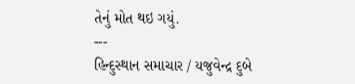તેનું મોત થઇ ગયું.
---
હિન્દુસ્થાન સમાચાર / યજુવેન્દ્ર દુબે